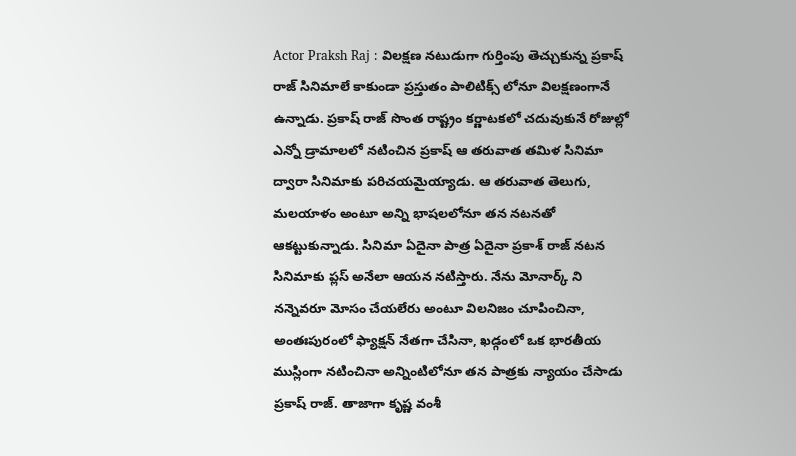Actor Praksh Raj : విలక్షణ నటుడుగా గుర్తింపు తెచ్చుకున్న ప్రకాష్ రాజ్ సినిమాలే కాకుండా ప్రస్తుతం పాలిటిక్స్ లోనూ విలక్షణంగానే ఉన్నాడు. ప్రకాష్ రాజ్ సొంత రాష్ట్రం కర్ణాటకలో చదువుకునే రోజుల్లో ఎన్నో డ్రామాలలో నటించిన ప్రకాష్ ఆ తరువాత తమిళ సినిమా ద్వారా సినిమాకు పరిచయమైయ్యాడు. ఆ తరువాత తెలుగు, మలయాళం అంటూ అన్ని భాషలలోనూ తన నటనతో ఆకట్టుకున్నాడు. సినిమా ఏదైనా పాత్ర ఏదైనా ప్రకాశ్ రాజ్ నటన సినిమాకు ప్లస్ అనేలా ఆయన నటిస్తారు. నేను మోనార్క్ ని నన్నెవరూ మోసం చేయలేరు అంటూ విలనిజం చూపించినా, అంతఃపురంలో ఫ్యాక్షన్ నేతగా చేసినా, ఖడ్గంలో ఒక భారతీయ ముస్లింగా నటించినా అన్నింటిలోనూ తన పాత్రకు న్యాయం చేసాడు ప్రకాష్ రాజ్. తాజాగా కృష్ణ వంశీ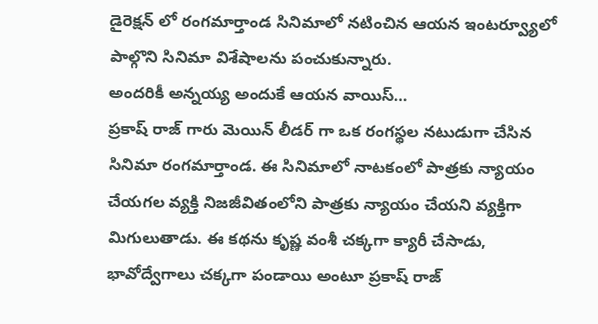డైరెక్షన్ లో రంగమార్తాండ సినిమాలో నటించిన ఆయన ఇంటర్వ్యూలో పాల్గొని సినిమా విశేషాలను పంచుకున్నారు.
అందరికీ అన్నయ్య అందుకే ఆయన వాయిస్…
ప్రకాష్ రాజ్ గారు మెయిన్ లీడర్ గా ఒక రంగస్థల నటుడుగా చేసిన సినిమా రంగమార్తాండ. ఈ సినిమాలో నాటకంలో పాత్రకు న్యాయం చేయగల వ్యక్తి నిజజీవితంలోని పాత్రకు న్యాయం చేయని వ్యక్తిగా మిగులుతాడు. ఈ కథను కృష్ణ వంశీ చక్కగా క్యారీ చేసాడు, భావోద్వేగాలు చక్కగా పండాయి అంటూ ప్రకాష్ రాజ్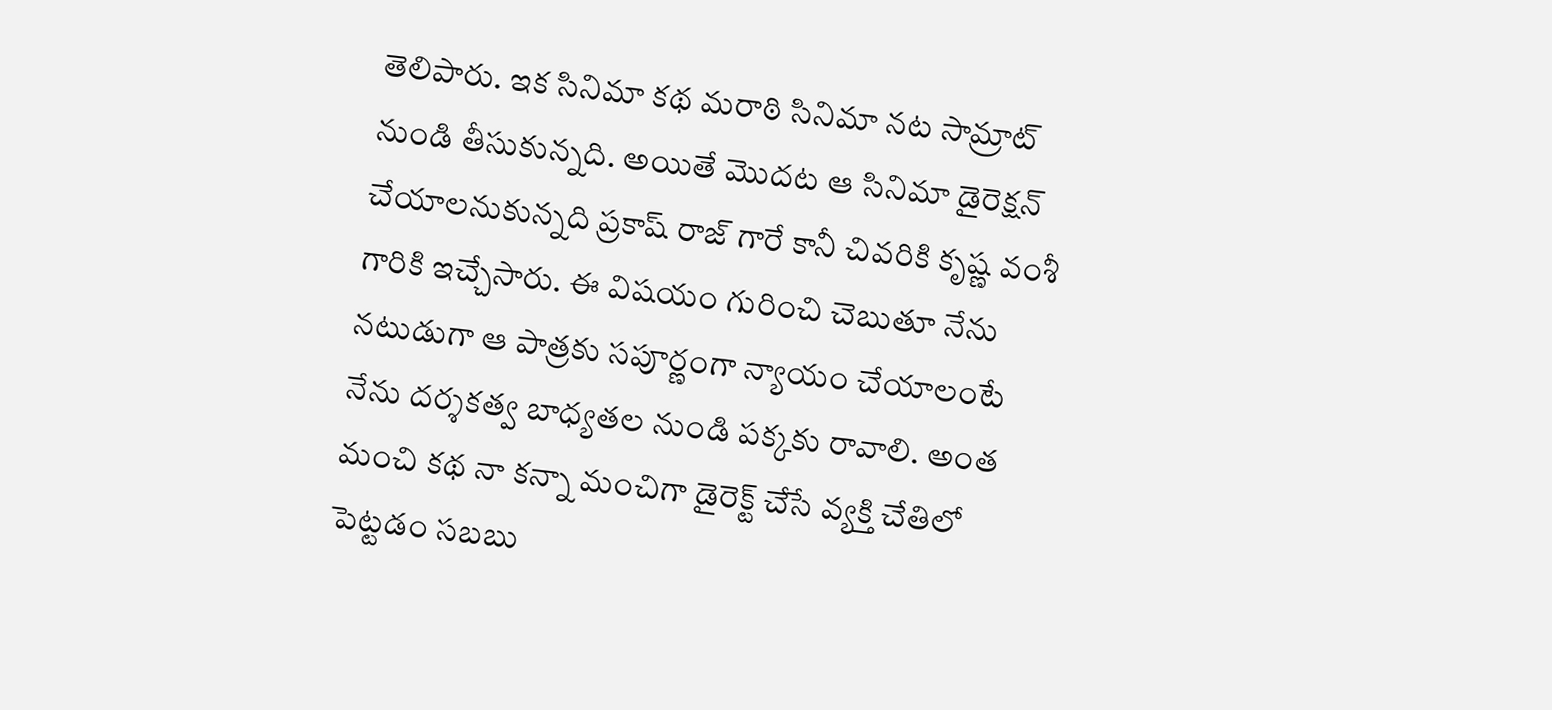తెలిపారు. ఇక సినిమా కథ మరాఠి సినిమా నట సామ్రాట్ నుండి తీసుకున్నది. అయితే మొదట ఆ సినిమా డైరెక్షన్ చేయాలనుకున్నది ప్రకాష్ రాజ్ గారే కానీ చివరికి కృష్ణ వంశీ గారికి ఇచ్చేసారు. ఈ విషయం గురించి చెబుతూ నేను నటుడుగా ఆ పాత్రకు సపూర్ణంగా న్యాయం చేయాలంటే నేను దర్శకత్వ బాధ్యతల నుండి పక్కకు రావాలి. అంత మంచి కథ నా కన్నా మంచిగా డైరెక్ట్ చేసే వ్యక్తి చేతిలో పెట్టడం సబబు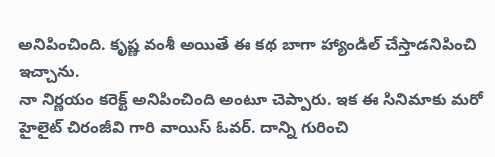అనిపించింది. కృష్ణ వంశీ అయితే ఈ కథ బాగా హ్యాండిల్ చేస్తాడనిపించి ఇచ్చాను.
నా నిర్ణయం కరెక్ట్ అనిపించింది అంటూ చెప్పారు. ఇక ఈ సినిమాకు మరో హైలైట్ చిరంజీవి గారి వాయిస్ ఓవర్. దాన్ని గురించి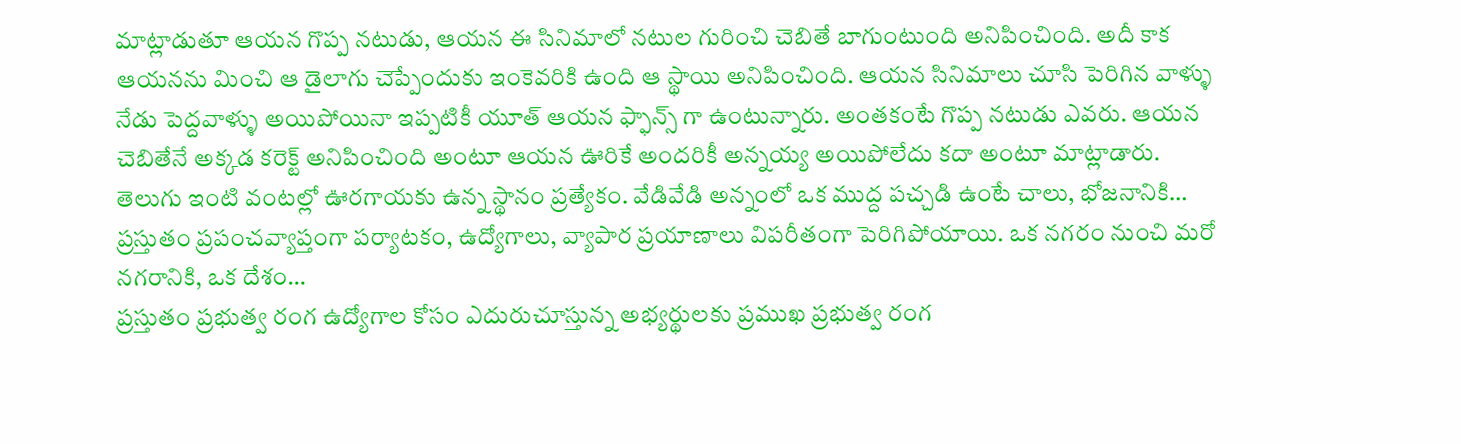మాట్లాడుతూ ఆయన గొప్ప నటుడు, ఆయన ఈ సినిమాలో నటుల గురించి చెబితే బాగుంటుంది అనిపించింది. అదీ కాక ఆయనను మించి ఆ డైలాగు చెప్పేందుకు ఇంకెవరికి ఉంది ఆ స్థాయి అనిపించింది. ఆయన సినిమాలు చూసి పెరిగిన వాళ్ళు నేడు పెద్దవాళ్ళు అయిపోయినా ఇప్పటికీ యూత్ ఆయన ఫ్ఫాన్స్ గా ఉంటున్నారు. అంతకంటే గొప్ప నటుడు ఎవరు. ఆయన చెబితేనే అక్కడ కరెక్ట్ అనిపించింది అంటూ ఆయన ఊరికే అందరికీ అన్నయ్య అయిపోలేదు కదా అంటూ మాట్లాడారు.
తెలుగు ఇంటి వంటల్లో ఊరగాయకు ఉన్న స్థానం ప్రత్యేకం. వేడివేడి అన్నంలో ఒక ముద్ద పచ్చడి ఉంటే చాలు, భోజనానికి…
ప్రస్తుతం ప్రపంచవ్యాప్తంగా పర్యాటకం, ఉద్యోగాలు, వ్యాపార ప్రయాణాలు విపరీతంగా పెరిగిపోయాయి. ఒక నగరం నుంచి మరో నగరానికి, ఒక దేశం…
ప్రస్తుతం ప్రభుత్వ రంగ ఉద్యోగాల కోసం ఎదురుచూస్తున్న అభ్యర్థులకు ప్రముఖ ప్రభుత్వ రంగ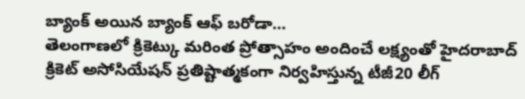బ్యాంక్ అయిన బ్యాంక్ ఆఫ్ బరోడా…
తెలంగాణలో క్రికెట్కు మరింత ప్రోత్సాహం అందించే లక్ష్యంతో హైదరాబాద్ క్రికెట్ అసోసియేషన్ ప్రతిష్టాత్మకంగా నిర్వహిస్తున్న టీజీ20 లీగ్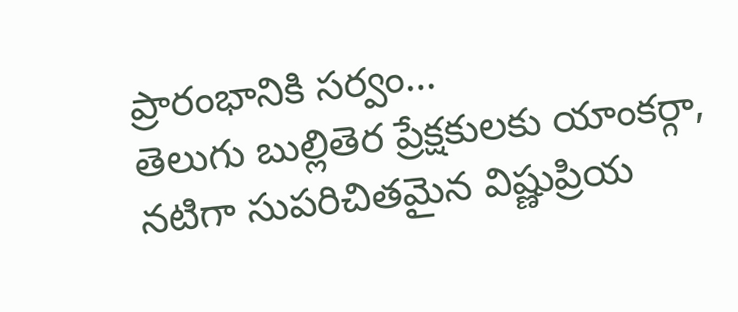ప్రారంభానికి సర్వం…
తెలుగు బుల్లితెర ప్రేక్షకులకు యాంకర్గా, నటిగా సుపరిచితమైన విష్ణుప్రియ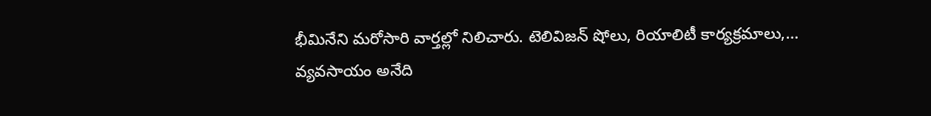భీమినేని మరోసారి వార్తల్లో నిలిచారు. టెలివిజన్ షోలు, రియాలిటీ కార్యక్రమాలు,…
వ్యవసాయం అనేది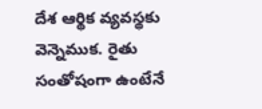దేశ ఆర్థిక వ్యవస్థకు వెన్నెముక. రైతు సంతోషంగా ఉంటేనే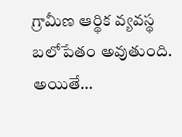గ్రామీణ ఆర్థిక వ్యవస్థ బలోపేతం అవుతుంది. అయితే…